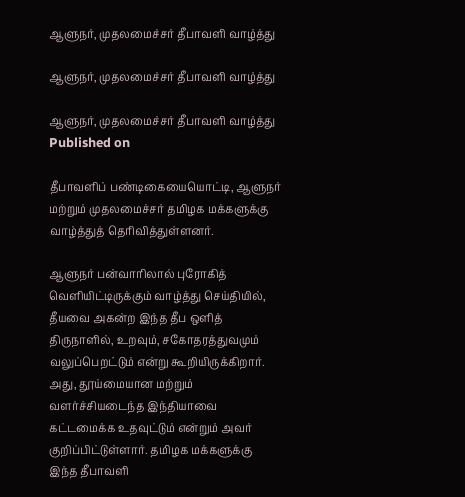ஆளுநர், முதலமைச்சர் தீபாவளி வாழ்த்து

ஆளுநர், முதலமைச்சர் தீபாவளி வாழ்த்து

ஆளுநர், முதலமைச்சர் தீபாவளி வாழ்த்து
Published on

தீபாவளிப் பண்டிகையையொட்டி, ஆளுநர் மற்றும் முதலமைச்சர் தமிழக மக்களுக்கு வாழ்த்துத் தெரிவித்துள்ளனர்.

ஆளுநர் பன்வாரிலால் புரோகித் வெளியிட்டிருக்கும் வாழ்த்து செய்தியில், தீயவை அகன்ற இந்த தீப ஒளித் திருநாளில், உறவும், சகோதரத்துவமும் வலுப்பெறட்டும் என்று கூறியிருக்கிறார். அது, தூய்மையான மற்றும் வளர்ச்சியடைந்த இந்தியாவை கட்டமைக்க உதவுட்டும் என்றும் அவர் குறிப்பிட்டுள்ளார். தமிழக மக்களுக்கு இந்த தீபாவளி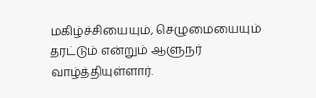மகிழ்ச்சியையும், செழுமையையும் தரட்டும் என்றும் ஆளுநர் வாழ்த்தியுள்ளார்.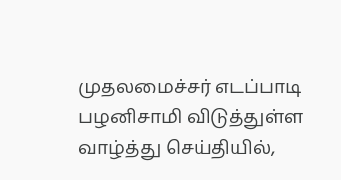முதலமைச்சர் எடப்பாடி பழனிசாமி விடுத்துள்ள வாழ்த்து செய்தியில்,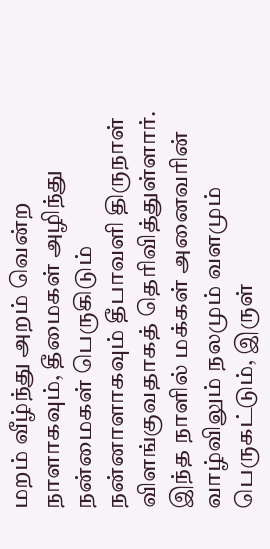மறம் வீழ்ந்து அறம் வென்ற நாளாகவும், தீமைகள் அழிந்து நன்மைகள் பெருகிடும் நன்னாளாகவும் தீபாவளி திருநாள் விளங்குவதாகத் தெரிவித்துள்ளார். இந்த நாளில் மக்கள் அனைவரின் வாழ்விலும் நலமும் வளமும் பெருகட்டும், இருள்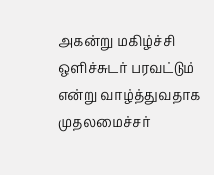அகன்று மகிழ்ச்சி ஒளிச்சுடர் பரவட்டும் என்று வாழ்த்துவதாக முதலமைச்சர்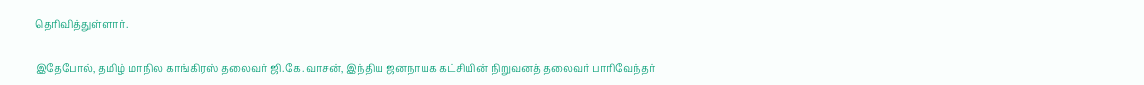தெரிவித்துள்ளார்.

இதேபோல், தமிழ் மாநில காங்கிரஸ் தலைவர் ஜி.கே.வாசன், இந்திய ஜனநாயக கட்சியின் நிறுவனத் தலைவர் பாரிவேந்தர்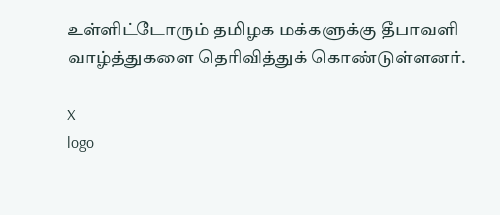உள்ளிட்டோரும் தமிழக மக்களுக்கு தீபாவளி வாழ்த்துகளை தெரிவித்துக் கொண்டுள்ளனர்.

X
logo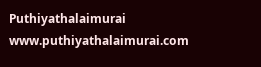Puthiyathalaimurai
www.puthiyathalaimurai.com